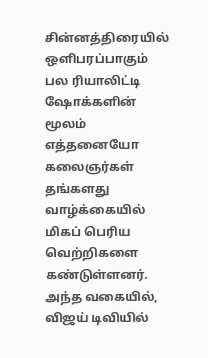சின்னத்திரையில் ஒளிபரப்பாகும் பல ரியாலிட்டி ஷோக்களின் மூலம் எத்தனையோ கலைஞர்கள் தங்களது வாழ்க்கையில் மிகப் பெரிய வெற்றிகளை கண்டுள்ளனர். அந்த வகையில், விஜய் டிவியில்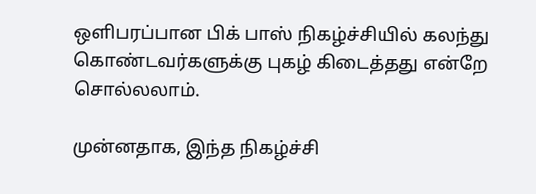ஒளிபரப்பான பிக் பாஸ் நிகழ்ச்சியில் கலந்து கொண்டவர்களுக்கு புகழ் கிடைத்தது என்றே சொல்லலாம்.

முன்னதாக, இந்த நிகழ்ச்சி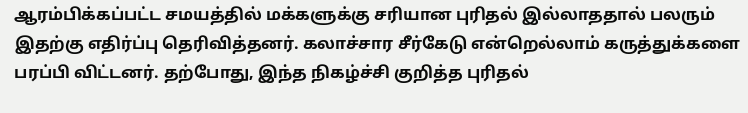ஆரம்பிக்கப்பட்ட சமயத்தில் மக்களுக்கு சரியான புரிதல் இல்லாததால் பலரும் இதற்கு எதிர்ப்பு தெரிவித்தனர். கலாச்சார சீர்கேடு என்றெல்லாம் கருத்துக்களை பரப்பி விட்டனர். தற்போது, இந்த நிகழ்ச்சி குறித்த புரிதல்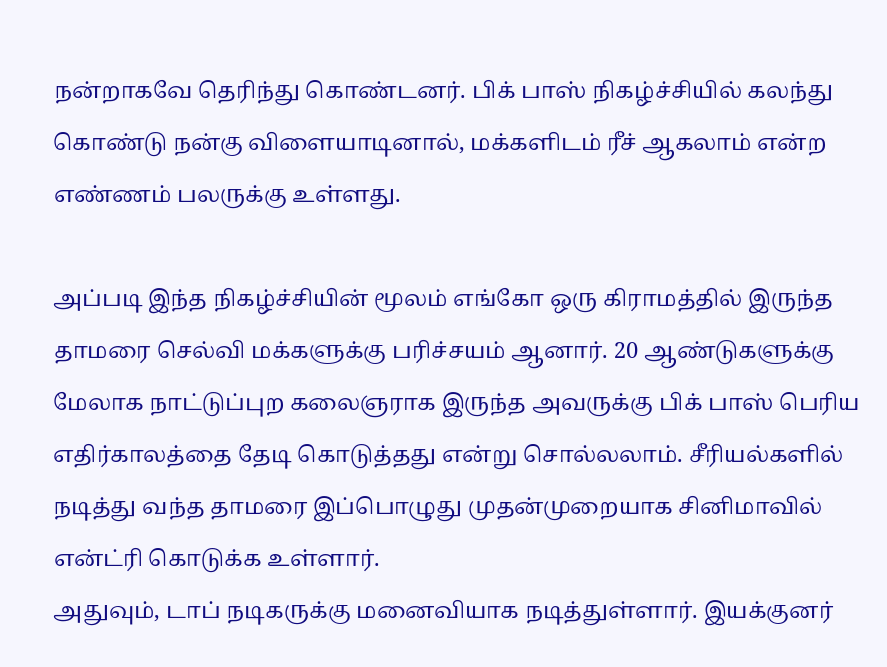நன்றாகவே தெரிந்து கொண்டனர். பிக் பாஸ் நிகழ்ச்சியில் கலந்து கொண்டு நன்கு விளையாடினால், மக்களிடம் ரீச் ஆகலாம் என்ற எண்ணம் பலருக்கு உள்ளது.

அப்படி இந்த நிகழ்ச்சியின் மூலம் எங்கோ ஒரு கிராமத்தில் இருந்த தாமரை செல்வி மக்களுக்கு பரிச்சயம் ஆனார். 20 ஆண்டுகளுக்கு மேலாக நாட்டுப்புற கலைஞராக இருந்த அவருக்கு பிக் பாஸ் பெரிய எதிர்காலத்தை தேடி கொடுத்தது என்று சொல்லலாம். சீரியல்களில் நடித்து வந்த தாமரை இப்பொழுது முதன்முறையாக சினிமாவில் என்ட்ரி கொடுக்க உள்ளார்.
அதுவும், டாப் நடிகருக்கு மனைவியாக நடித்துள்ளார். இயக்குனர்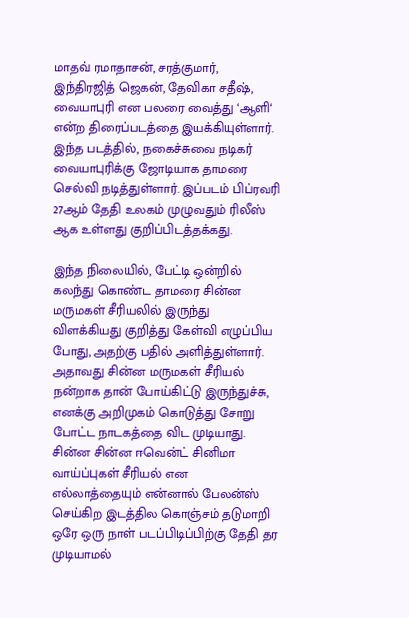மாதவ் ரமாதாசன், சரத்குமார், இந்திரஜித் ஜெகன், தேவிகா சதீஷ், வையாபுரி என பலரை வைத்து ‘ஆளி‘ என்ற திரைப்படத்தை இயக்கியுள்ளார். இந்த படத்தில், நகைச்சுவை நடிகர் வையாபுரிக்கு ஜோடியாக தாமரை செல்வி நடித்துள்ளார். இப்படம் பிப்ரவரி 27ஆம் தேதி உலகம் முழுவதும் ரிலீஸ் ஆக உள்ளது குறிப்பிடத்தக்கது.

இந்த நிலையில், பேட்டி ஒன்றில் கலந்து கொண்ட தாமரை சின்ன மருமகள் சீரியலில் இருந்து விளக்கியது குறித்து கேள்வி எழுப்பிய போது, அதற்கு பதில் அளித்துள்ளார்.
அதாவது சின்ன மருமகள் சீரியல் நன்றாக தான் போய்கிட்டு இருந்துச்சு, எனக்கு அறிமுகம் கொடுத்து சோறு போட்ட நாடகத்தை விட முடியாது. சின்ன சின்ன ஈவென்ட் சினிமா வாய்ப்புகள் சீரியல் என எல்லாத்தையும் என்னால் பேலன்ஸ் செய்கிற இடத்தில கொஞ்சம் தடுமாறி ஒரே ஒரு நாள் படப்பிடிப்பிற்கு தேதி தர முடியாமல்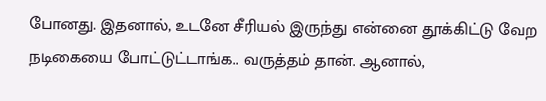போனது. இதனால், உடனே சீரியல் இருந்து என்னை தூக்கிட்டு வேற நடிகையை போட்டுட்டாங்க.. வருத்தம் தான். ஆனால்,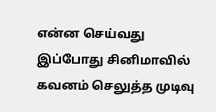என்ன செய்வது இப்போது சினிமாவில் கவனம் செலுத்த முடிவு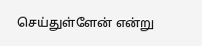செய்துள்ளேன் என்று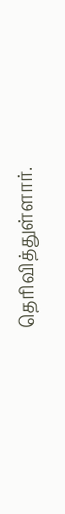தெரிவித்துள்ளார்.